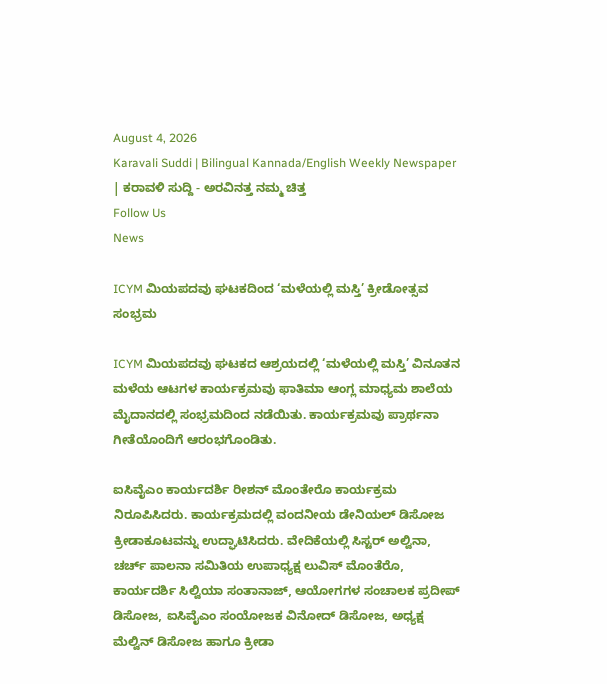August 4, 2026
Karavali Suddi | Bilingual Kannada/English Weekly Newspaper | ಕರಾವಳಿ ಸುದ್ದಿ - ಅರವಿನತ್ತ ನಮ್ಮ ಚಿತ್ತ
Follow Us
News

ICYM ಮಿಯಪದವು ಘಟಕದಿಂದ ‘ಮಳೆಯಲ್ಲಿ ಮಸ್ತಿ’ ಕ್ರೀಡೋತ್ಸವ ಸಂಭ್ರಮ

ICYM ಮಿಯಪದವು ಘಟಕದ ಆಶ್ರಯದಲ್ಲಿ ‘ಮಳೆಯಲ್ಲಿ ಮಸ್ತಿ’ ವಿನೂತನ ಮಳೆಯ ಆಟಗಳ ಕಾರ್ಯಕ್ರಮವು ಫಾತಿಮಾ ಆಂಗ್ಲ ಮಾಧ್ಯಮ ಶಾಲೆಯ ಮೈದಾನದಲ್ಲಿ ಸಂಭ್ರಮದಿಂದ ನಡೆಯಿತು. ಕಾರ್ಯಕ್ರಮವು ಪ್ರಾರ್ಥನಾ ಗೀತೆಯೊಂದಿಗೆ ಆರಂಭಗೊಂಡಿತು.

ಐಸಿವೈಎಂ ಕಾರ್ಯದರ್ಶಿ ರೀಶನ್ ಮೊಂತೇರೊ ಕಾರ್ಯಕ್ರಮ ನಿರೂಪಿಸಿದರು. ಕಾರ್ಯಕ್ರಮದಲ್ಲಿ ವಂದನೀಯ ಡೇನಿಯಲ್ ಡಿಸೋಜ ಕ್ರೀಡಾಕೂಟವನ್ನು ಉದ್ಘಾಟಿಸಿದರು. ವೇದಿಕೆಯಲ್ಲಿ ಸಿಸ್ಟರ್ ಅಲ್ವಿನಾ, ಚರ್ಚ್ ಪಾಲನಾ ಸಮಿತಿಯ ಉಪಾಧ್ಯಕ್ಷ ಲುವಿಸ್ ಮೊಂತೆರೊ, ಕಾರ್ಯದರ್ಶಿ ಸಿಲ್ವಿಯಾ ಸಂತಾನಾಜ್, ಆಯೋಗಗಳ ಸಂಚಾಲಕ ಪ್ರದೀಪ್ ಡಿಸೋಜ, ಐಸಿವೈಎಂ ಸಂಯೋಜಕ ವಿನೋದ್ ಡಿಸೋಜ, ಅಧ್ಯಕ್ಷ ಮೆಲ್ವಿನ್ ಡಿಸೋಜ ಹಾಗೂ ಕ್ರೀಡಾ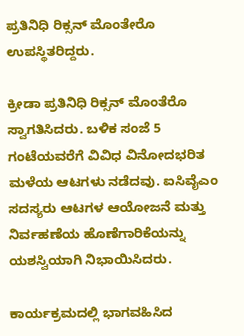ಪ್ರತಿನಿಧಿ ರಿಕ್ಸನ್ ಮೊಂತೇರೊ ಉಪಸ್ಥಿತರಿದ್ದರು.

ಕ್ರೀಡಾ ಪ್ರತಿನಿಧಿ ರಿಕ್ಸನ್ ಮೊಂತೆರೊ ಸ್ವಾಗತಿಸಿದರು. ಬಳಿಕ ಸಂಜೆ 5 ಗಂಟೆಯವರೆಗೆ ವಿವಿಧ ವಿನೋದಭರಿತ ಮಳೆಯ ಆಟಗಳು ನಡೆದವು. ಐಸಿವೈಎಂ ಸದಸ್ಯರು ಆಟಗಳ ಆಯೋಜನೆ ಮತ್ತು ನಿರ್ವಹಣೆಯ ಹೊಣೆಗಾರಿಕೆಯನ್ನು ಯಶಸ್ವಿಯಾಗಿ ನಿಭಾಯಿಸಿದರು.

ಕಾರ್ಯಕ್ರಮದಲ್ಲಿ ಭಾಗವಹಿಸಿದ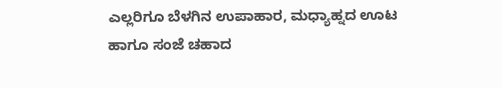ಎಲ್ಲರಿಗೂ ಬೆಳಗಿನ ಉಪಾಹಾರ, ಮಧ್ಯಾಹ್ನದ ಊಟ ಹಾಗೂ ಸಂಜೆ ಚಹಾದ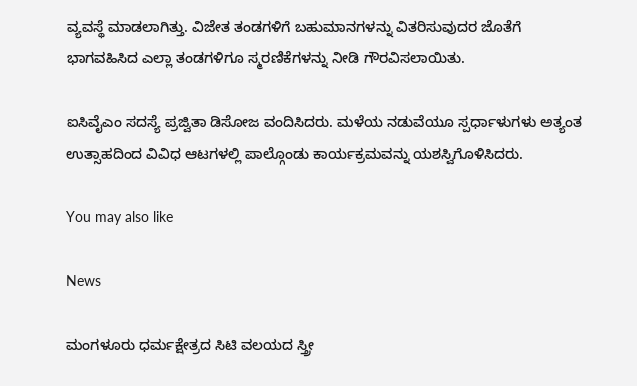ವ್ಯವಸ್ಥೆ ಮಾಡಲಾಗಿತ್ತು. ವಿಜೇತ ತಂಡಗಳಿಗೆ ಬಹುಮಾನಗಳನ್ನು ವಿತರಿಸುವುದರ ಜೊತೆಗೆ ಭಾಗವಹಿಸಿದ ಎಲ್ಲಾ ತಂಡಗಳಿಗೂ ಸ್ಮರಣಿಕೆಗಳನ್ನು ನೀಡಿ ಗೌರವಿಸಲಾಯಿತು.

ಐಸಿವೈಎಂ ಸದಸ್ಯೆ ಪ್ರಜ್ವಿತಾ ಡಿಸೋಜ ವಂದಿಸಿದರು. ಮಳೆಯ ನಡುವೆಯೂ ಸ್ಪರ್ಧಾಳುಗಳು ಅತ್ಯಂತ ಉತ್ಸಾಹದಿಂದ ವಿವಿಧ ಆಟಗಳಲ್ಲಿ ಪಾಲ್ಗೊಂಡು ಕಾರ್ಯಕ್ರಮವನ್ನು ಯಶಸ್ವಿಗೊಳಿಸಿದರು.

You may also like

News

ಮಂಗಳೂರು ಧರ್ಮಕ್ಷೇತ್ರದ ಸಿಟಿ ವಲಯದ ಸ್ತ್ರೀ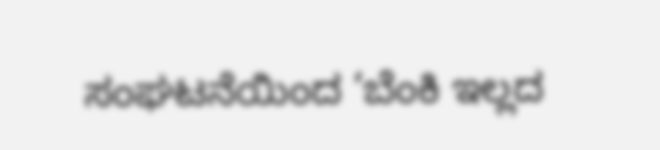ಸಂಘಟನೆಯಿಂದ ‘ಬೆಂಕಿ ಇಲ್ಲದ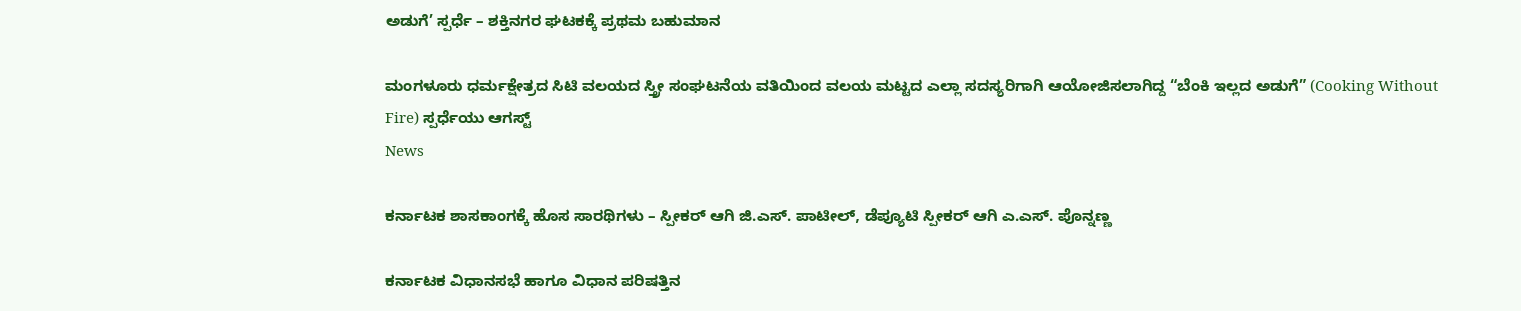ಅಡುಗೆ’ ಸ್ಪರ್ಧೆ – ಶಕ್ತಿನಗರ ಘಟಕಕ್ಕೆ ಪ್ರಥಮ ಬಹುಮಾನ

ಮಂಗಳೂರು ಧರ್ಮಕ್ಷೇತ್ರದ ಸಿಟಿ ವಲಯದ ಸ್ತ್ರೀ ಸಂಘಟನೆಯ ವತಿಯಿಂದ ವಲಯ ಮಟ್ಟದ ಎಲ್ಲಾ ಸದಸ್ಯರಿಗಾಗಿ ಆಯೋಜಿಸಲಾಗಿದ್ದ “ಬೆಂಕಿ ಇಲ್ಲದ ಅಡುಗೆ” (Cooking Without Fire) ಸ್ಪರ್ಧೆಯು ಆಗಸ್ಟ್
News

ಕರ್ನಾಟಕ ಶಾಸಕಾಂಗಕ್ಕೆ ಹೊಸ ಸಾರಥಿಗಳು – ಸ್ಪೀಕರ್ ಆಗಿ ಜಿ.ಎಸ್. ಪಾಟೀಲ್, ಡೆಪ್ಯೂಟಿ ಸ್ಪೀಕರ್ ಆಗಿ ಎ.ಎಸ್. ಪೊನ್ನಣ್ಣ

ಕರ್ನಾಟಕ ವಿಧಾನಸಭೆ ಹಾಗೂ ವಿಧಾನ ಪರಿಷತ್ತಿನ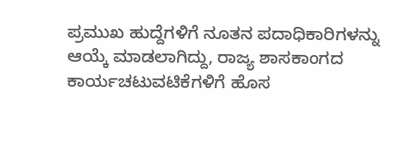ಪ್ರಮುಖ ಹುದ್ದೆಗಳಿಗೆ ನೂತನ ಪದಾಧಿಕಾರಿಗಳನ್ನು ಆಯ್ಕೆ ಮಾಡಲಾಗಿದ್ದು, ರಾಜ್ಯ ಶಾಸಕಾಂಗದ ಕಾರ್ಯಚಟುವಟಿಕೆಗಳಿಗೆ ಹೊಸ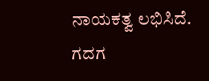ನಾಯಕತ್ವ ಲಭಿಸಿದೆ. ಗದಗ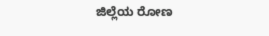ಜಿಲ್ಲೆಯ ರೋಣ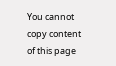You cannot copy content of this page